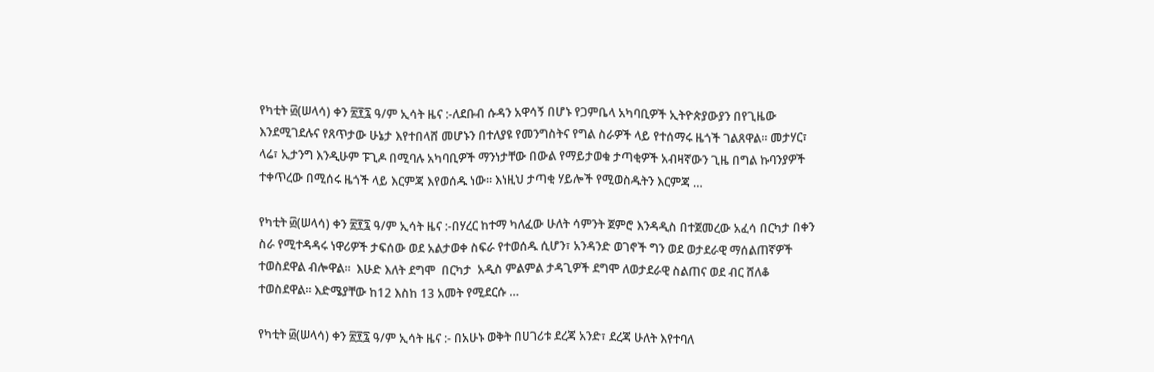የካቲት ፴(ሠላሳ) ቀን ፳፻፯ ዓ/ም ኢሳት ዜና :-ለደቡብ ሱዳን አዋሳኝ በሆኑ የጋምቤላ አካባቢዎች ኢትዮጵያውያን በየጊዜው እንደሚገደሉና የጸጥታው ሁኔታ እየተበላሸ መሆኑን በተለያዩ የመንግስትና የግል ስራዎች ላይ የተሰማሩ ዜጎች ገልጸዋል። መታሃር፣ ላሬ፣ ኢታንግ እንዲሁም ፑጊዶ በሚባሉ አካባቢዎች ማንነታቸው በውል የማይታወቁ ታጣቂዎች አብዛኛውን ጊዜ በግል ኩባንያዎች ተቀጥረው በሚሰሩ ዜጎች ላይ እርምጃ እየወሰዱ ነው። እነዚህ ታጣቂ ሃይሎች የሚወስዱትን እርምጃ …

የካቲት ፴(ሠላሳ) ቀን ፳፻፯ ዓ/ም ኢሳት ዜና :-በሃረር ከተማ ካለፈው ሁለት ሳምንት ጀምሮ እንዳዲስ በተጀመረው አፈሳ በርካታ በቀን ስራ የሚተዳዳሩ ነዋሪዎች ታፍሰው ወደ አልታወቀ ስፍራ የተወሰዱ ሲሆን፣ አንዳንድ ወገኖች ግን ወደ ወታደራዊ ማሰልጠኛዎች ተወስደዋል ብሎዋል።  እሁድ እለት ደግሞ  በርካታ  አዲስ ምልምል ታዳጊዎች ደግሞ ለወታደራዊ ስልጠና ወደ ብር ሸለቆ ተወስደዋል። እድሜያቸው ከ12 እስከ 13 አመት የሚደርሱ …

የካቲት ፴(ሠላሳ) ቀን ፳፻፯ ዓ/ም ኢሳት ዜና :- በአሁኑ ወቅት በሀገሪቱ ደረጃ አንድ፣ ደረጃ ሁለት እየተባለ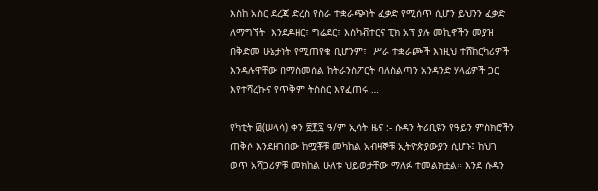እስከ አስር ደረጃ ድረስ የስራ ተቋራጭነት ፈቃድ የሚሰጥ ሲሆን ይህንን ፈቃድ ለማግኘት  እንደዶዘር፣ ግሬደር፣ እስካቭተርና ፒክ አፕ ያሉ መኪኖችን መያዝ በቅድመ ሁኔታነት የሚጠየቁ ቢሆንም፣  ሥራ ተቋራጮች እነዚህ ተሸከርካሪዎች እንዳሉዋቸው በማስመሰል ከትራንስፖርት ባለስልጣን አንዳንድ ሃላፊዎች ጋር እየተሻረኩና የጥቅም ትስስር እየፈጠሩ …

የካቲት ፴(ሠላሳ) ቀን ፳፻፯ ዓ/ም ኢሳት ዜና :- ሱዳን ትሪቢዩን የዓይን ምስክሮችን ጠቅሶ እንደዘገበው ከሟቾቹ መካከል አብዛኞቹ ኢትዮጵያውያን ሲሆኑ፤ ከህገ ወጥ አሻጋሪዎቹ መክከል ሁለቱ ህይወታቸው ማለፉ ተመልክቷል። እንደ ሱዳን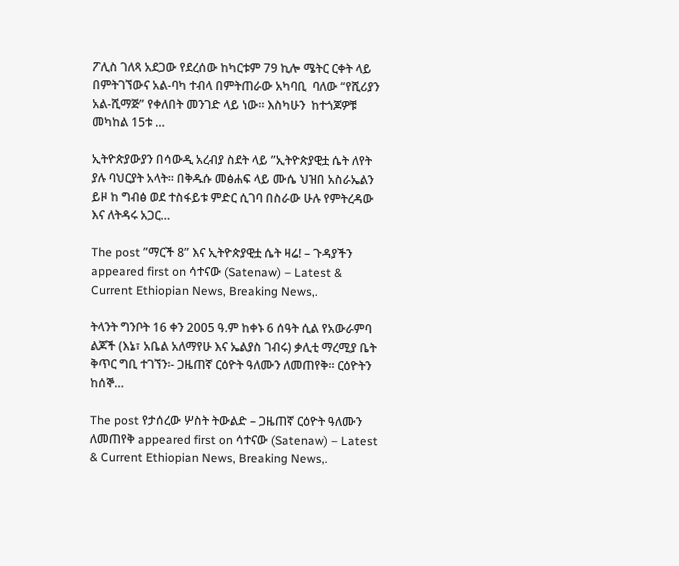ፖሊስ ገለጻ አደጋው የደረሰው ከካርቱም 79 ኪሎ ሜትር ርቀት ላይ በምትገኘውና አል-ባካ ተብላ በምትጠራው አካባቢ  ባለው “የሺሪያን  አል-ሺማጅ” የቀለበት መንገድ ላይ ነው። እስካሁን  ከተጎጆዎቹ መካከል 15ቱ …

ኢትዮጵያውያን በሳውዲ አረብያ ስደት ላይ ”ኢትዮጵያዊቷ ሴት ለየት ያሉ ባህርያት አላት። በቅዱሱ መፅሐፍ ላይ ሙሴ ህዝበ አስራኤልን ይዞ ከ ግብፅ ወደ ተስፋይቱ ምድር ሲገባ በስራው ሁሉ የምትረዳው እና ለትዳሩ አጋር…

The post ”ማርች 8” እና ኢትዮጵያዊቷ ሴት ዛሬ! – ጉዳያችን appeared first on ሳተናው (Satenaw) – Latest & Current Ethiopian News, Breaking News,.

ትላንት ግንቦት 16 ቀን 2005 ዓ.ም ከቀኑ 6 ሰዓት ሲል የአውራምባ ልጆች (እኔ፣ አቤል አለማየሁ እና ኤልያስ ገብሩ) ቃሊቲ ማረሚያ ቤት ቅጥር ግቢ ተገኘን፡- ጋዜጠኛ ርዕዮት ዓለሙን ለመጠየቅ፡፡ ርዕዮትን ከሰኞ…

The post የታሰረው ሦስት ትውልድ – ጋዜጠኛ ርዕዮት ዓለሙን ለመጠየቅ appeared first on ሳተናው (Satenaw) – Latest & Current Ethiopian News, Breaking News,.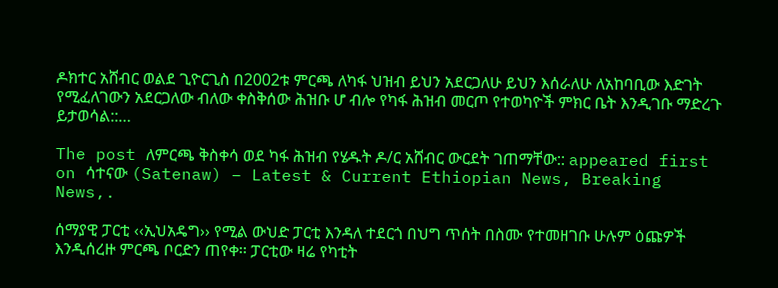ዶክተር አሸብር ወልደ ጊዮርጊስ በ2002ቱ ምርጫ ለካፋ ህዝብ ይህን አደርጋለሁ ይህን እሰራለሁ ለአከባቢው እድገት የሚፈለገውን አደርጋለው ብለው ቀስቅሰው ሕዝቡ ሆ ብሎ የካፋ ሕዝብ መርጦ የተወካዮች ምክር ቤት እንዲገቡ ማድረጉ ይታወሳል::…

The post ለምርጫ ቅስቀሳ ወደ ካፋ ሕዝብ የሄዱት ዶ/ር አሸብር ውርደት ገጠማቸው:: appeared first on ሳተናው (Satenaw) – Latest & Current Ethiopian News, Breaking News,.

ሰማያዊ ፓርቲ ‹‹ኢህአዴግ›› የሚል ውህድ ፓርቲ እንዳለ ተደርጎ በህግ ጥሰት በስሙ የተመዘገቡ ሁሉም ዕጩዎች እንዲሰረዙ ምርጫ ቦርድን ጠየቀ፡፡ ፓርቲው ዛሬ የካቲት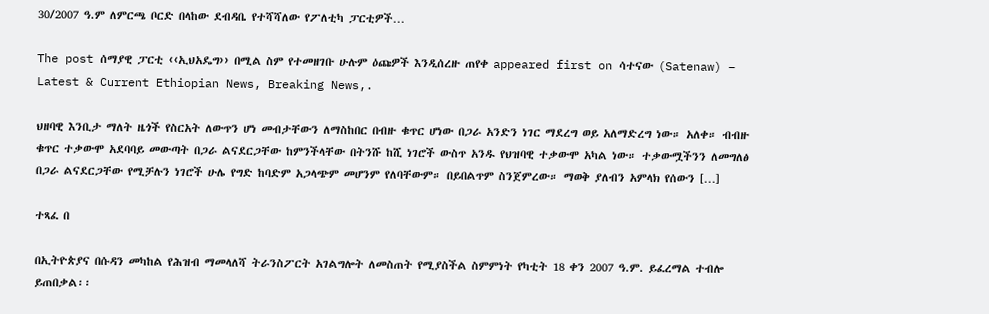30/2007 ዓ.ም ለምርጫ ቦርድ በላከው ደብዳቤ የተሻሻለው የፖለቲካ ፓርቲዎች…

The post ሰማያዊ ፓርቲ ‹‹ኢህአዴግ›› በሚል ስም የተመዘገቡ ሁሉም ዕጩዎች እንዲሰረዙ ጠየቀ appeared first on ሳተናው (Satenaw) – Latest & Current Ethiopian News, Breaking News,.

ህዘባዊ እንቢታ ማለት ዜጎች የስርአት ለውጥን ሆነ መብታቸውን ለማስከበር በብዙ ቁጥር ሆነው በጋራ አንድን ነገር ማደረግ ወይ አለማድረግ ነው። አለቀ። ብብዙ ቁጥር ተቃውሞ አደባባይ መውጣት በጋራ ልናደርጋቸው ከምንችላቸው በትንሹ ከሺ ነገሮች ውስጥ አንዱ የህዝባዊ ተቃውሞ አካል ነው። ተቃውሟችንን ለመግለፅ በጋራ ልናደርጋቸው የሚቻሉን ነገሮች ሁሌ የግድ ከባድም አጋላጭም መሆንም የለባቸውም። በይበልጥም ስንጀምረው። ማወቅ ያለብን አምላክ የሰውን […]

ተጻፈ በ

በኢትዮጵያና በሱዳን መካከል የሕዝብ ማመላለሻ ትራንስፖርት አገልግሎት ለመስጠት የሚያስችል ስምምነት የካቲት 18 ቀን 2007 ዓ.ም. ይፈረማል ተብሎ ይጠበቃል፡፡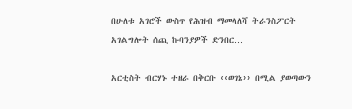በሁለቱ አገሮች ውስጥ የሕዝብ ማመላለሻ ትራንስፖርት አገልግሎት ሰጪ ኩባንያዎች ድንበር…

አርቲስት ብርሃኑ ተዘራ በቅርቡ ‹‹ወገኔ›› በሚል ያወጣውን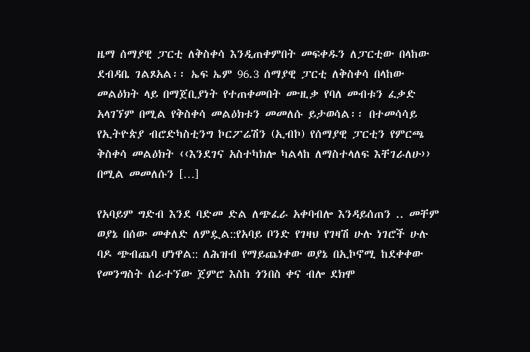ዜማ ሰማያዊ ፓርቲ ለቅስቀሳ እንዲጠቀምበት መፍቀዱን ለፓርቲው በላከው ደብዳቤ ገልጾአል፡፡ ኤፍ ኤም 96.3 ሰማያዊ ፓርቲ ለቅስቀሳ በላከው መልዕክት ላይ በማጀቢያነት የተጠቀመበት ሙዚቃ የባለ መብቱን ፈቃድ አላገኘም በሚል የቅስቀሳ መልዕክቱን መመለሱ ይታወሳል፡፡ በተመሳሳይ የኢትዮጵያ ብሮድካስቲንግ ኮርፖሬሽን (ኢብኮ) የሰማያዊ ፓርቲን የምርጫ ቅስቀሳ መልዕክት ‹‹እንደገና አስተካክሎ ካልላከ ለማስተላለፍ እቸገራለሁ›› በሚል መመለሱን […]

የአባይም ግድብ እንደ ባድመ ድል ለጭፈራ አቀባብሎ እንዳይሰጠን .. መቸም ወያኔ በሰው መቀለድ ለምዷል::የአባይ ቦንድ የገዛህ የገዛሽ ሁሉ ነገሮች ሁሉ ባዶ ጭብጨባ ሆነዋል:: ለሕዝብ የማይጨነቀው ወያኔ በኢኮኖሚ ከደቀቀው የመንግስት ሰራተኘው ጀምሮ እስከ ጎንበስ ቀና ብሎ ደክሞ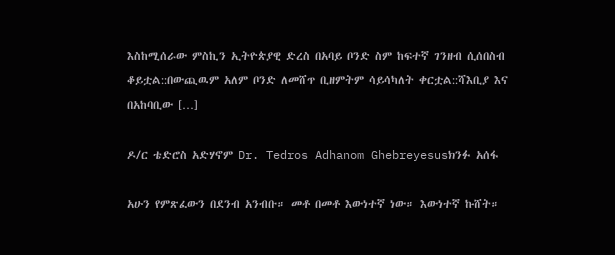እስከሚሰራው ምስኪን ኢትዮጵያዊ ድረስ በአባይ ቦንድ ስም ከፍተኛ ገንዘብ ሲሰበስብ ቆይቷል::በውጪዉም አለም ቦንድ ለመሸጥ ቢዘምትም ሳይሳካለት ቀርቷል::ሻእቢያ እና በአከባቢው […]

ዶ/ር ቴድሮስ አድሃኖም Dr. Tedros Adhanom Ghebreyesusክንፉ አሰፋ

አሁን የምጽፈውን በደንብ አንብቡ። መቶ በመቶ እውነተኛ ነው። እውነተኛ ኩሸት።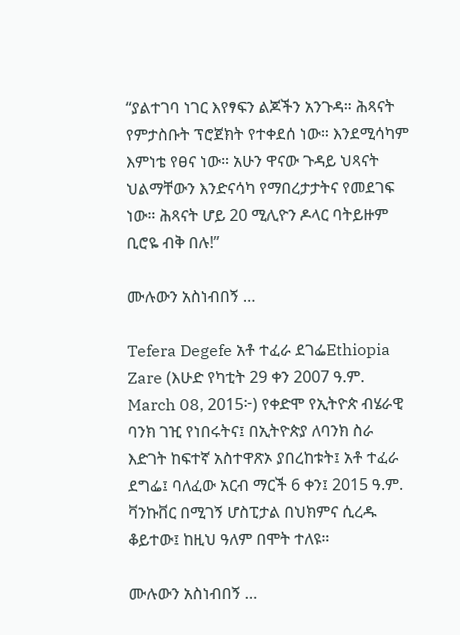“ያልተገባ ነገር እየፃፍን ልጆችን አንጉዳ። ሕጻናት የምታስቡት ፕሮጀክት የተቀደሰ ነው። እንደሚሳካም እምነቴ የፀና ነው። አሁን ዋናው ጉዳይ ህጻናት ህልማቸውን እንድናሳካ የማበረታታትና የመደገፍ ነው። ሕጻናት ሆይ 20 ሚሊዮን ዶላር ባትይዙም ቢሮዬ ብቅ በሉ!”

ሙሉውን አስነብበኝ …

Tefera Degefe አቶ ተፈራ ደገፌEthiopia Zare (እሁድ የካቲት 29 ቀን 2007 ዓ.ም. March 08, 2015፦) የቀድሞ የኢትዮጵ ብሄራዊ ባንክ ገዢ የነበሩትና፤ በኢትዮጵያ ለባንክ ስራ እድገት ከፍተኛ አስተዋጽኦ ያበረከቱት፤ አቶ ተፈራ ደግፌ፤ ባለፈው አርብ ማርች 6 ቀን፤ 2015 ዓ.ም. ቫንኩቨር በሚገኝ ሆስፒታል በህክምና ሲረዱ ቆይተው፤ ከዚህ ዓለም በሞት ተለዩ።

ሙሉውን አስነብበኝ …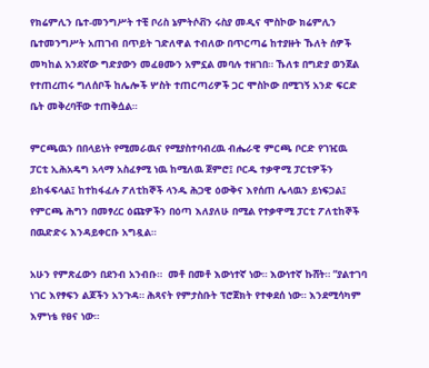የክሬምሊን ቤተ-መንግሥት ተቺ ቦሪስ ኔምትሶቭን ሩስያ መዲና ሞስኮው ክሬምሊን ቤተመንግሥት አጠገብ በጥይት ገድለዋል ተብለው በጥርጣሬ ከተያዙት ኹለት ሰዎች መካከል አንደኛው ግድያውን መፈፀሙን አምኗል መባሉ ተዘገበ። ኹለቱ በግድያ ወንጀል የተጠረጠሩ ግለሰቦች ከሌሎች ሦስት ተጠርጣሪዎች ጋር ሞስኮው በሚገኝ አንድ ፍርድ ቤት መቅረባቸው ተጠቅሷል።

ምርጫዉን በበላይነት የሚመራዉና የሚያስተባብረዉ ብሔራዊ ምርጫ ቦርድ የገዢዉ ፓርቲ ኢሕአዴግ አላማ አስፈፃሚ ነዉ ከሚለዉ ጀምሮ፤ ቦርዱ ተቃዋሚ ፓርቲዎችን ይከፋፍላል፤ ከተከፋፈሉ ፖለቲከኞች ላንዱ ሕጋዊ ዕውቅና እየሰጠ ሌላዉን ይነፍጋል፤ የምርጫ ሕግን በመፃረር ዕጩዎችን በዕጣ እለያለሁ በሚል የተቃዋሚ ፓርቲ ፖለቲከኞች በዉድድሩ እንዳይቀርቡ አግዷል።

አሁን የምጽፈውን በደንብ አንብቡ።  መቶ በመቶ እውነተኛ ነው። እውነተኛ ኩሸት። “ያልተገባ ነገር እየፃፍን ልጆችን አንጉዳ። ሕጻናት የምታስቡት ፕሮጀክት የተቀደሰ ነው። እንደሚሳካም እምነቴ የፀና ነው።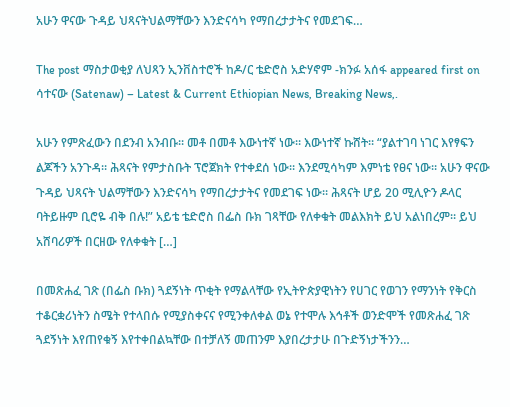አሁን ዋናው ጉዳይ ህጻናትህልማቸውን እንድናሳካ የማበረታታትና የመደገፍ…

The post ማስታወቂያ ለህጻን ኢንቨስተሮች ከዶ/ር ቴድሮስ አድሃኖም -ክንፉ አሰፋ appeared first on ሳተናው (Satenaw) – Latest & Current Ethiopian News, Breaking News,.

አሁን የምጽፈውን በደንብ አንብቡ። መቶ በመቶ እውነተኛ ነው። እውነተኛ ኩሸት። “ያልተገባ ነገር እየፃፍን ልጆችን አንጉዳ። ሕጻናት የምታስቡት ፕሮጀክት የተቀደሰ ነው። እንደሚሳካም እምነቴ የፀና ነው። አሁን ዋናው ጉዳይ ህጻናት ህልማቸውን እንድናሳካ የማበረታታትና የመደገፍ ነው። ሕጻናት ሆይ 20 ሚሊዮን ዶላር ባትይዙም ቢሮዬ ብቅ በሉ!” አይቴ ቴድሮስ በፌስ ቡክ ገጻቸው የለቀቁት መልእክት ይህ አልነበረም። ይህ አሸባሪዎች በርዘው የለቀቁት […]

በመጽሐፈ ገጽ (በፌስ ቡክ) ጓደኝነት ጥቂት የማልላቸው የኢትዮጵያዊነትን የሀገር የወገን የማንነት የቅርስ ተቆርቋሪነትን ስሜት የተላበሱ የሚያስቀናና የሚንቀለቀል ወኔ የተሞሉ እኅቶች ወንድሞች የመጽሐፈ ገጽ ጓደኝነት እየጠየቁኝ እየተቀበልኳቸው በተቻለኝ መጠንም እያበረታታሁ በጉድኝነታችንን…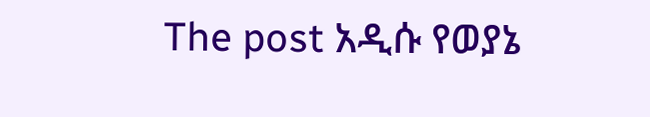The post አዲሱ የወያኔ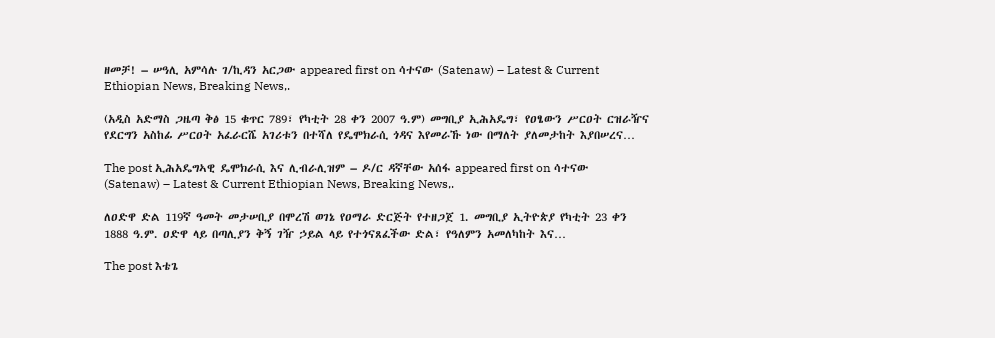ዘመቻ! – ሠዓሊ አምሳሉ ገ/ኪዳን አርጋው appeared first on ሳተናው (Satenaw) – Latest & Current Ethiopian News, Breaking News,.

(አዲስ አድማስ ጋዜጣ ቅፅ 15 ቁጥር 789፣ የካቲት 28 ቀን 2007 ዓ.ም) መግቢያ ኢሕአዴግ፣ የዐፄውን ሥርዐት ርዝራዥና የደርግን አስከፊ ሥርዐት አፈራርሼ አገሪቱን በተሻለ የዴሞክራሲ ጎዳና እየመራኹ ነው በማለት ያለመታከት እያበሠረና…

The post ኢሕአዴግኣዊ ዴሞክራሲ እና ሊብራሊዝም – ዶ/ር ዳኛቸው አሰፋ appeared first on ሳተናው (Satenaw) – Latest & Current Ethiopian News, Breaking News,.

ለዐድዋ ድል 119ኛ ዓመት መታሠቢያ በሞረሽ ወገኔ የዐማራ ድርጅት የተዘጋጀ 1. መግቢያ ኢትዮጵያ የካቲት 23 ቀን 1888 ዓ.ም. ዐድዋ ላይ በጣሊያን ቅኝ ገዥ ኃይል ላይ የተጎናጸፈችው ድል፣ የዓለምን አመለካከት እና…

The post እቴጌ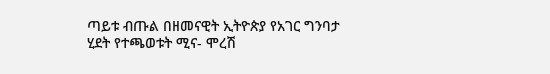ጣይቱ ብጡል በዘመናዊት ኢትዮጵያ የአገር ግንባታ ሂደት የተጫወቱት ሚና- ሞረሽ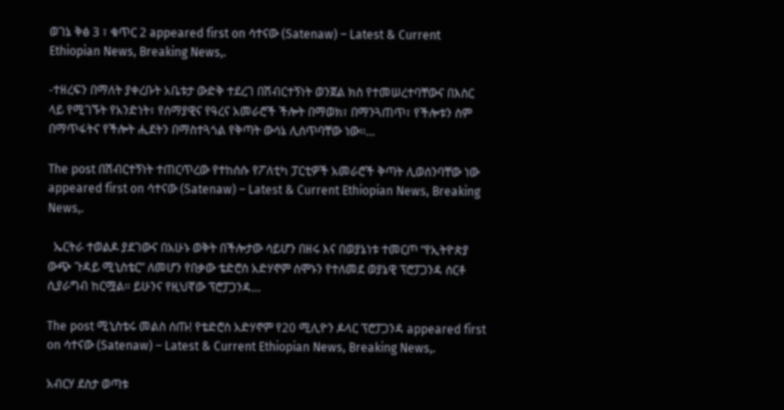ወገኔ ቅፅ 3 ፣ ቁጥር 2 appeared first on ሳተናው (Satenaw) – Latest & Current Ethiopian News, Breaking News,.

-ተዘረፍን በማለት ያቀረቡት አቤቱታ ውድቅ ተደረገ በሽብርተኝነት ወንጀል ክስ የተመሠረተባቸውና በእስር ላይ የሚገኙት የአንድነት፣ የሰማያዊና የዓረና አመራሮች ችሎት በማወክ፣ በማንጓጠጥ፣ የችሎቱን ስም በማጥፋትና የችሎት ሒደትን በማስተጓጎል የቅጣት ውሳኔ ሊሰጥባቸው ነው፡፡…

The post በሽብርተኝነት ተጠርጥረው የተከሰሱ የፖለቲካ ፓርቲዎች አመራሮች ቅጣት ሊወሰንባቸው ነው appeared first on ሳተናው (Satenaw) – Latest & Current Ethiopian News, Breaking News,.

  ኤርትራ ተወልዶ ያደገውና በአሁኑ ወቅት በችሎታው ሳይሆን በዘሩ እና በወያኔነቱ ተመርጦ “የኢትዮጵያ ውጭ ጉዳይ ሚኒስቴር” ለመሆን የበቃው ቴድሮስ አድሃኖም ሰሞኑን የተለመደ ወያኔዊ ፕሮፓጋንዳ ሰርቶ ሲያራግብ ከርሟል። ይሁንና የዚህኛው ፕሮፓጋንዳ…

The post ሚኒስቴሩ መልስ ሰጡ! የቴድሮስ አድሃኖም የ20 ሚሊዮን ዶላር ፕሮፓጋንዳ appeared first on ሳተናው (Satenaw) – Latest & Current Ethiopian News, Breaking News,.

አብርሃ ደስታ ወጣቱ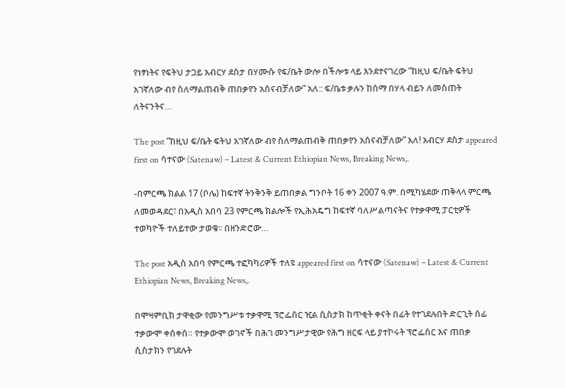የነፃነትና የፍትህ ታጋይ አብርሃ ደስታ በሃሙሱ የፍ/ቤት ውሎ በችሎቱ ላይ እንደተናገረው ”ከዚህ ፍ/ቤት ፍትህ አገኛለው ብየ ስለማልጠብቅ ጠበቃየን አሰናብቻለው” አለ:: ፍ/ቤቱ ቃሉን ከሰማ በሃላ ብይን ለመስጠት ለትናንትና…

The post ”ከዚህ ፍ/ቤት ፍትህ አገኛለው ብየ ስለማልጠብቅ ጠበቃየን አሰናብቻለው” አለ! አብርሃ ደስታ appeared first on ሳተናው (Satenaw) – Latest & Current Ethiopian News, Breaking News,.

-በምርጫ ክልል 17 (ቦሌ) ከፍተኛ ትንቅንቅ ይጠበቃል ግንቦት 16 ቀን 2007 ዓ.ም. በሚካሄደው ጠቅላላ ምርጫ ለመወዳደር፣ በአዲስ አበባ 23 የምርጫ ክልሎች የኢሕአዴግ ከፍተኛ ባለሥልጣናትና የተቃዋሚ ፓርቲዎች ተወካዮች ተለይተው ታወቁ፡፡ በዘንድሮው…

The post አዲስ አበባ የምርጫ ተፎካካሪዎች ተለዩ appeared first on ሳተናው (Satenaw) – Latest & Current Ethiopian News, Breaking News,.

በሞዛምቢክ ታዋቂው የመንግሥቱ ተቃዋሚ ፕሮፌሰር ዢል ሲስታክ ከጥቂት ቀናት በፊት የተገደሉበት ድርጊት ሰፊ ተቃውሞ ቀሰቀሰ። የተቃውሞ ወገኖች በሕገ መንግሥታዊው የሕግ ዘርፍ ላይ ያተኮሩት ፕሮፌሰር እና ጠበቃ ሲስታክን የገደሉት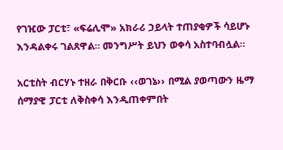የገዢው ፓርቲ፣ «ፍሬሊሞ» አክራሪ ኃይላት ተጠያቂዎች ሳይሆኑ እንዳልቀሩ ገልጸዋል። መንግሥት ይህን ወቀሳ አስተባብሏል።

አርቲስት ብርሃኑ ተዘራ በቅርቡ ‹‹ወገኔ›› በሚል ያወጣውን ዜማ ሰማያዊ ፓርቲ ለቅስቀሳ እንዲጠቀምበት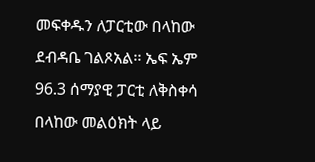መፍቀዱን ለፓርቲው በላከው ደብዳቤ ገልጾአል፡፡ ኤፍ ኤም 96.3 ሰማያዊ ፓርቲ ለቅስቀሳ በላከው መልዕክት ላይ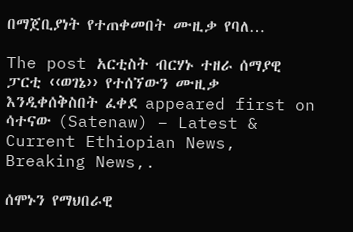በማጀቢያነት የተጠቀመበት ሙዚቃ የባለ…

The post አርቲስት ብርሃኑ ተዘራ ሰማያዊ ፓርቲ ‹‹ወገኔ›› የተሰኘውን ሙዚቃ እንዲቀሰቅስበት ፈቀደ appeared first on ሳተናው (Satenaw) – Latest & Current Ethiopian News, Breaking News,.

ሰሞኑን የማህበራዊ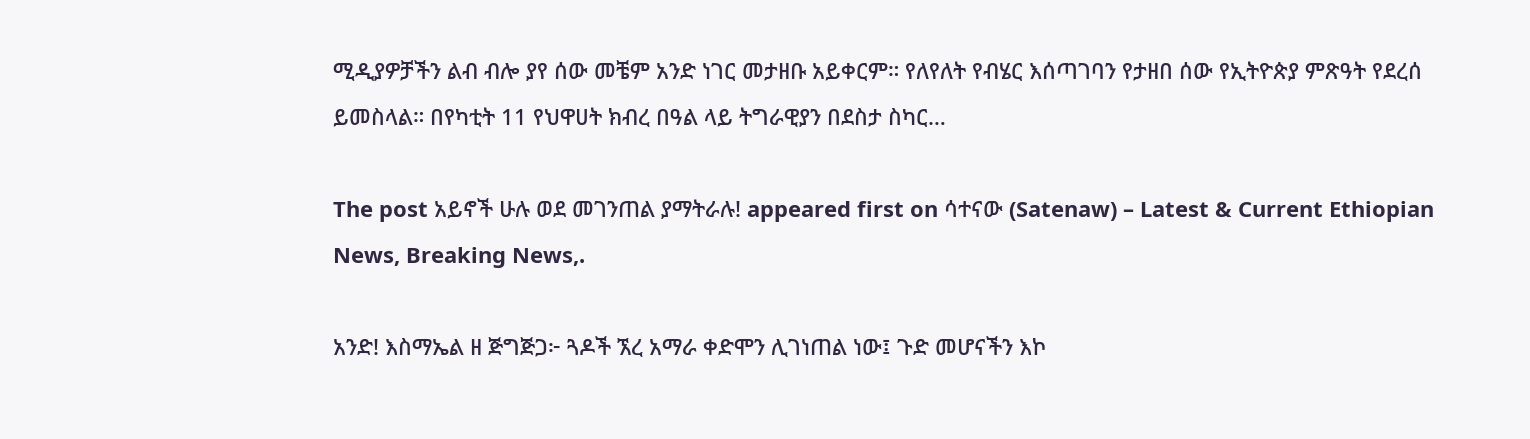ሚዲያዎቻችን ልብ ብሎ ያየ ሰው መቼም አንድ ነገር መታዘቡ አይቀርም። የለየለት የብሄር እሰጣገባን የታዘበ ሰው የኢትዮጵያ ምጽዓት የደረሰ ይመስላል። በየካቲት 11 የህዋሀት ክብረ በዓል ላይ ትግራዊያን በደስታ ስካር…

The post አይኖች ሁሉ ወደ መገንጠል ያማትራሉ! appeared first on ሳተናው (Satenaw) – Latest & Current Ethiopian News, Breaking News,.

አንድ! እስማኤል ዘ ጅግጅጋ፦ ጓዶች ኧረ አማራ ቀድሞን ሊገነጠል ነው፤ ጉድ መሆናችን እኮ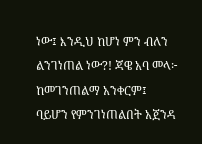ነው፤ እንዲህ ከሆነ ምን ብለን ልንገነጠል ነው?! ጃዌ አባ መላ፦ ከመገንጠልማ አንቀርም፤ ባይሆን የምንገነጠልበት አጀንዳ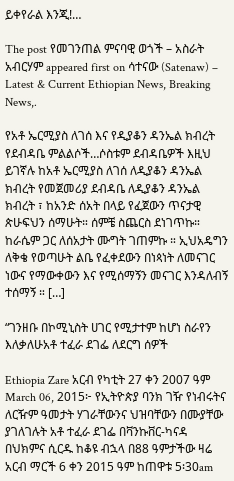ይቀየራል እንጂ!…

The post የመገንጠል ምናባዊ ወጎች – አስራት አብርሃም appeared first on ሳተናው (Satenaw) – Latest & Current Ethiopian News, Breaking News,.

የአቶ ኤርሚያስ ለገሰ እና የዲያቆን ዳንኤል ክብረት የደብዳቤ ምልልሶች…ሶስቱም ደብዳቤዎች እዚህ ይገኛሉ ከአቶ ኤርሚያስ ለገሰ ለዲያቆን ዳንኤል ክብረት የመጀመሪያ ደብዳቤ ለዲያቆን ዳንኤል ክብረት ፣ ከአንድ ሰአት በላይ የፈጀውን ጥናታዊ ጵሁፍህን ሰማሁት። ሰምቼ ስጨርስ ደነገጥኩ። ከራሴም ጋር ለሰአታት ሙግት ገጠምኩ ። ኢህአዴግን ለቅቄ የወጣሁት ልቤ የፈቀደውን በነጳነት ለመናገር ነውና የማውቀውን እና የሚሰማኝን መናገር እንዳለብኝ ተሰማኝ ። […]

“ገንዘቡ በኮሚኒስት ሀገር የሚታተም ከሆነ ስራየን እለቃለሁአቶ ተፈራ ደገፌ ለደርግ ሰዎች

Ethiopia Zare አርብ የካቲት 27 ቀን 2007 ዓም March 06, 2015፦ የኢትዮጵያ ባንክ ገዥ የነብሩትና ለርዥም ዓመታት ሃገራቸውንና ህዝባቸውን በሙያቸው ያገለገሉት አቶ ተፈራ ደገፌ በቫንኩቨር-ካናዳ በህክምና ሲርዱ ከቆዩ ብኋላ በ88 ዓምታችው ዛሬ አርብ ማርች 6 ቀን 2015 ዓም ከጠዋቱ 5፡30am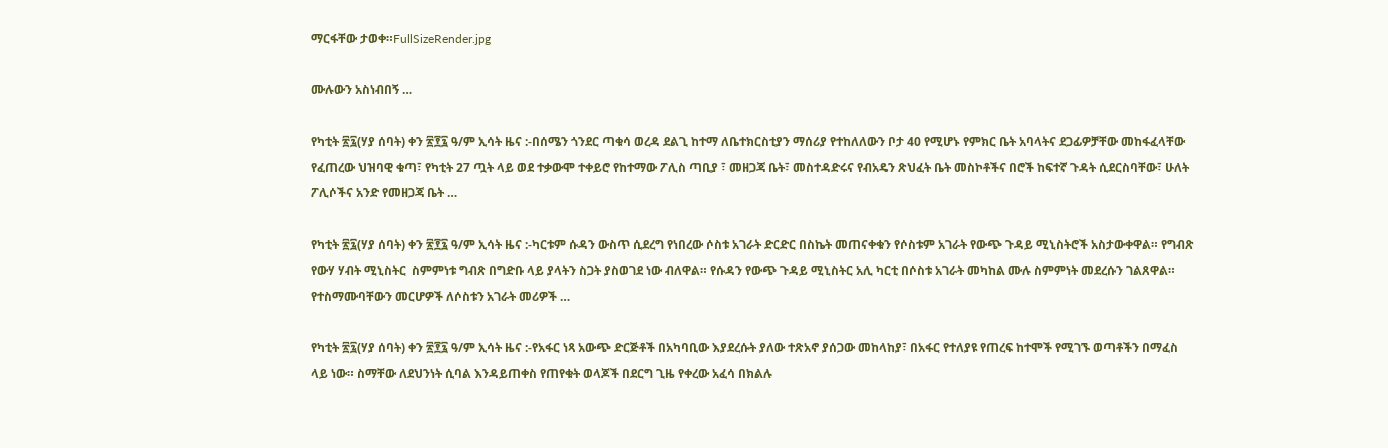ማርፋቸው ታወቀ።FullSizeRender.jpg

ሙሉውን አስነብበኝ …

የካቲት ፳፯(ሃያ ሰባት) ቀን ፳፻፯ ዓ/ም ኢሳት ዜና :-በሰሜን ጎንደር ጣቁሳ ወረዳ ደልጊ ከተማ ለቤተክርስቲያን ማሰሪያ የተከለለውን ቦታ 40 የሚሆኑ የምክር ቤት አባላትና ደጋፊዎቻቸው መከፋፈላቸው የፈጠረው ህዝባዊ ቁጣ፣ የካቲት 27 ጧት ላይ ወደ ተቃውሞ ተቀይሮ የከተማው ፖሊስ ጣቢያ ፣ መዘጋጃ ቤት፣ መስተዳድሩና የብአዴን ጽህፈት ቤት መስኮቶችና በሮች ከፍተኛ ጉዳት ሲደርስባቸው፣ ሁለት ፖሊሶችና አንድ የመዘጋጃ ቤት …

የካቲት ፳፯(ሃያ ሰባት) ቀን ፳፻፯ ዓ/ም ኢሳት ዜና :-ካርቱም ሱዳን ውስጥ ሲደረግ የነበረው ሶስቱ አገራት ድርድር በስኬት መጠናቀቁን የሶስቱም አገራት የውጭ ጉዳይ ሚኒስትሮች አስታውቀዋል። የግብጽ የውሃ ሃብት ሚኒስትር  ስምምነቱ ግብጽ በግድቡ ላይ ያላትን ስጋት ያስወገደ ነው ብለዋል። የሱዳን የውጭ ጉዳይ ሚኒስትር አሊ ካርቲ በሶስቱ አገራት መካከል ሙሉ ስምምነት መደረሱን ገልጸዋል። የተስማሙባቸውን መርሆዎች ለሶስቱን አገራት መሪዎች …

የካቲት ፳፯(ሃያ ሰባት) ቀን ፳፻፯ ዓ/ም ኢሳት ዜና :-የአፋር ነጻ አውጭ ድርጅቶች በአካባቢው እያደረሱት ያለው ተጽአኖ ያሰጋው መከላከያ፣ በአፋር የተለያዩ የጠረፍ ከተሞች የሚገኙ ወጣቶችን በማፈስ ላይ ነው። ስማቸው ለደህንነት ሲባል እንዳይጠቀስ የጠየቁት ወላጆች በደርግ ጊዜ የቀረው አፈሳ በክልሉ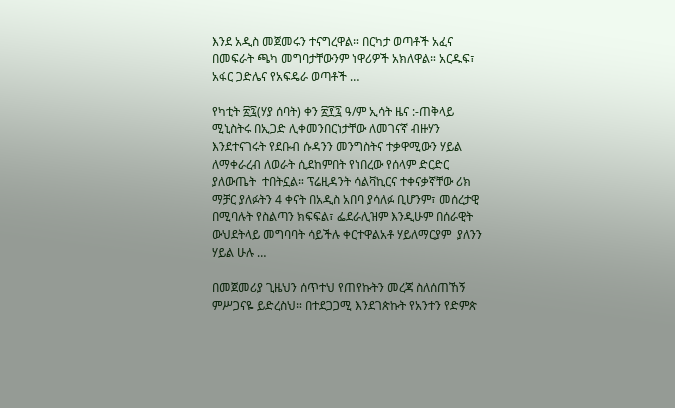እንደ አዲስ መጀመሩን ተናግረዋል። በርካታ ወጣቶች አፈና በመፍራት ጫካ መግባታቸውንም ነዋሪዎች አክለዋል። አርዱፍ፣ አፋር ጋድሌና የአፍዴራ ወጣቶች …

የካቲት ፳፯(ሃያ ሰባት) ቀን ፳፻፯ ዓ/ም ኢሳት ዜና :-ጠቅላይ ሚኒስትሩ በኢጋድ ሊቀመንበርነታቸው ለመገናኛ ብዙሃን እንደተናገሩት የደቡብ ሱዳንን መንግስትና ተቃዋሚውን ሃይል ለማቀራረብ ለወራት ሲደከምበት የነበረው የሰላም ድርድር ያለውጤት  ተበትኗል። ፕሬዚዳንት ሳልቫኪርና ተቀናቃኛቸው ሪክ ማቻር ያለፉትን 4 ቀናት በአዲስ አበባ ያሳለፉ ቢሆንም፣ መሰረታዊ በሚባሉት የስልጣን ክፍፍል፣ ፌደራሊዝም እንዲሁም በሰራዊት ውህደትላይ መግባባት ሳይችሉ ቀርተዋልአቶ ሃይለማርያም  ያለንን ሃይል ሁሉ …

በመጀመሪያ ጊዜህን ሰጥተህ የጠየኩትን መረጃ ስለሰጠኸኝ ምሥጋናዬ ይድረስህ። በተደጋጋሚ እንደገጵኩት የአንተን የድምጵ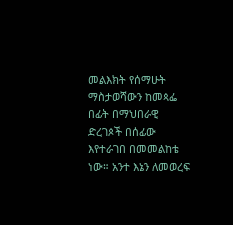መልእክት የሰማሁት ማስታወሻውን ከመጳፌ በፊት በማህበራዊ ድረገጶች በሰፊው እየተራገበ በመመልከቴ ነው። አንተ እኔን ለመወረፍ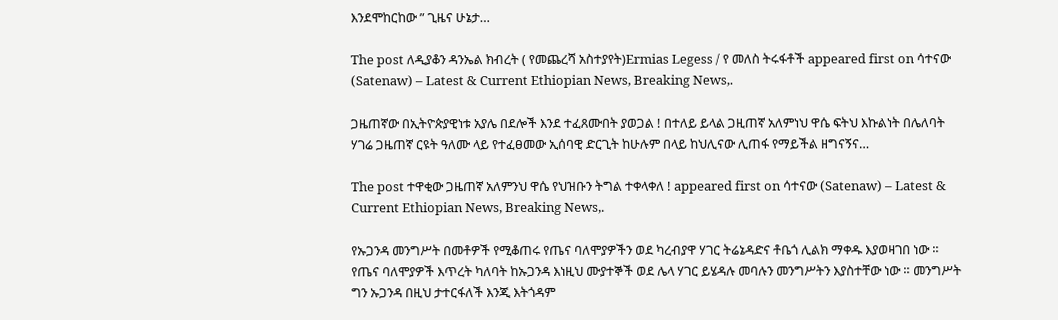እንደሞከርከው ” ጊዜና ሁኔታ…

The post ለዲያቆን ዳንኤል ክብረት ( የመጨረሻ አስተያየት)Ermias Legess / የ መለስ ትሩፋቶች appeared first on ሳተናው (Satenaw) – Latest & Current Ethiopian News, Breaking News,.

ጋዜጠኛው በኢትዮጵያዊነቱ አያሌ በደሎች እንደ ተፈጸሙበት ያወጋል ! በተለይ ይላል ጋዚጠኛ አለምነህ ዋሴ ፍትህ እኩልነት በሌለባት ሃገሬ ጋዜጠኛ ርዩት ዓለሙ ላይ የተፈፀመው ኢሰባዊ ድርጊት ከሁሉም በላይ ከህሊናው ሊጠፋ የማይችል ዘግናኝና…

The post ተዋቂው ጋዜጠኛ አለምንህ ዋሴ የህዝቡን ትግል ተቀላቀለ ! appeared first on ሳተናው (Satenaw) – Latest & Current Ethiopian News, Breaking News,.

የኡጋንዳ መንግሥት በመቶዎች የሚቆጠሩ የጤና ባለሞያዎችን ወደ ካረብያዋ ሃገር ትሬኔዳድና ቶቤጎ ሊልክ ማቀዱ እያወዛገበ ነው ። የጤና ባለሞያዎች እጥረት ካለባት ከኡጋንዳ እነዚህ ሙያተኞች ወደ ሌላ ሃገር ይሄዳሉ መባሉን መንግሥትን እያስተቸው ነው ። መንግሥት ግን ኡጋንዳ በዚህ ታተርፋለች እንጂ እትጎዳም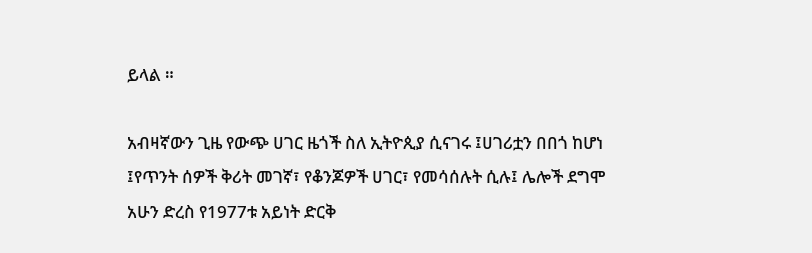ይላል ።

አብዛኛውን ጊዜ የውጭ ሀገር ዜጎች ስለ ኢትዮጲያ ሲናገሩ ፤ሀገሪቷን በበጎ ከሆነ ፤የጥንት ሰዎች ቅሪት መገኛ፣ የቆንጆዎች ሀገር፣ የመሳሰሉት ሲሉ፤ ሌሎች ደግሞ አሁን ድረስ የ1977ቱ አይነት ድርቅ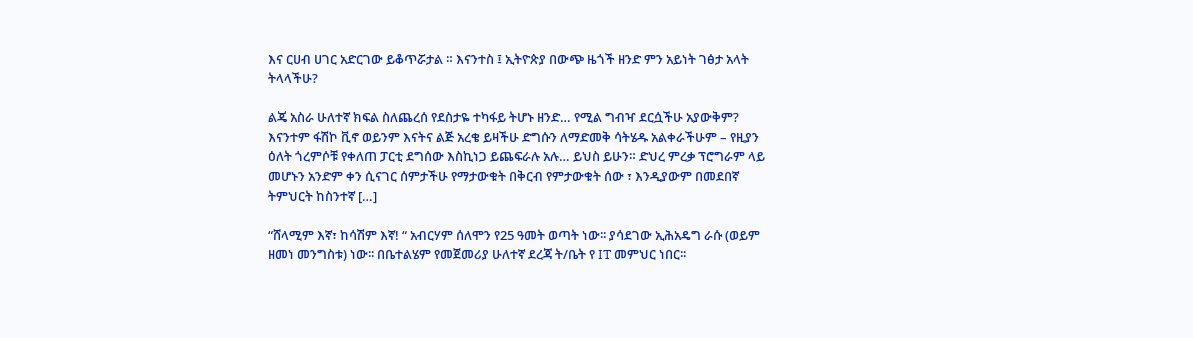እና ርሀብ ሀገር አድርገው ይቆጥሯታል ። እናንተስ ፤ ኢትዮጵያ በውጭ ዜጎች ዘንድ ምን አይነት ገፅታ አላት ትላላችሁ?

ልጄ አስራ ሁለተኛ ክፍል ስለጨረሰ የደስታዬ ተካፋይ ትሆኑ ዘንድ… የሚል ግብዣ ደርሷችሁ አያውቅም? እናንተም ፋሽኮ ቪኖ ወይንም እናትና ልጅ አረቄ ይዛችሁ ድግሱን ለማድመቅ ሳትሄዱ አልቀራችሁም – የዚያን ዕለት ጎረምሶቹ የቀለጠ ፓርቲ ደግሰው እስኪነጋ ይጨፍራሉ አሉ… ይህስ ይሁን። ድህረ ምረቃ ፕሮግራም ላይ መሆኑን አንድም ቀን ሲናገር ሰምታችሁ የማታውቁት በቅርብ የምታውቁት ሰው ፣ እንዲያውም በመደበኛ ትምህርት ከስንተኛ […]

“ሸላሚም እኛ፣ ከሳሽም እኛ! “ አብርሃም ሰለሞን የ25 ዓመት ወጣት ነው፡፡ ያሳደገው ኢሕአዴግ ራሱ (ወይም ዘመነ መንግስቱ) ነው፡፡ በቤተልሄም የመጀመሪያ ሁለተኛ ደረጃ ት/ቤት የ IT መምህር ነበር፡፡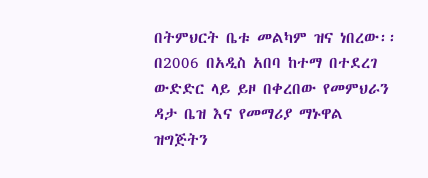በትምህርት ቤቱ መልካም ዝና ነበረው፡፡ በ2006 በአዲስ አበባ ከተማ በተደረገ ውድድር ላይ ይዞ በቀረበው የመምህራን ዳታ ቤዝ እና የመማሪያ ማኑዋል ዝግጅትን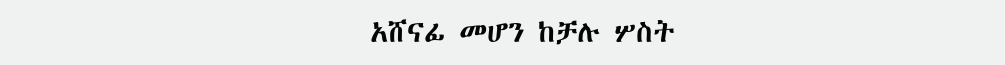አሸናፊ መሆን ከቻሉ ሦስት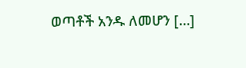ወጣቶች አንዱ ለመሆን […]